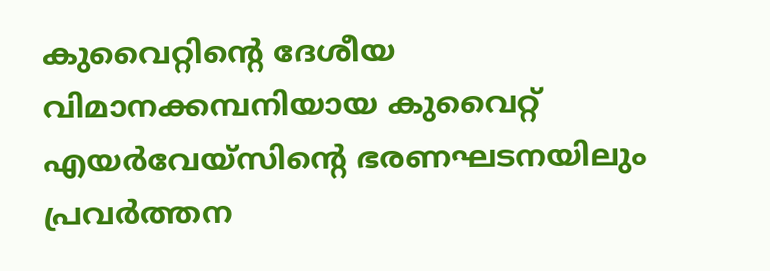കുവൈറ്റിന്റെ ദേശീയ വിമാനക്കമ്പനിയായ കുവൈറ്റ് എയർവേയ്സിന്റെ ഭരണഘടനയിലും പ്രവർത്തന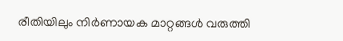രീതിയിലും നിർണായക മാറ്റങ്ങൾ വരുത്തി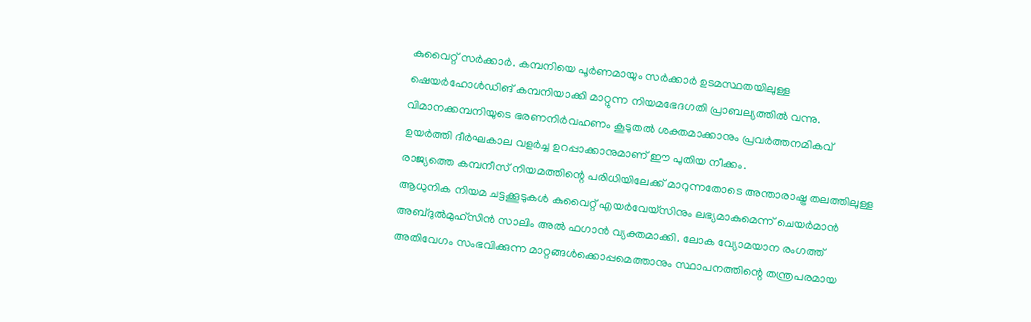കുവൈറ്റ് സർക്കാർ. കമ്പനിയെ പൂർണമായും സർക്കാർ ഉടമസ്ഥതയിലുള്ള ഷെയർഹോൾഡിങ് കമ്പനിയാക്കി മാറ്റുന്ന നിയമഭേദഗതി പ്രാബല്യത്തിൽ വന്നു. വിമാനക്കമ്പനിയുടെ ഭരണനിർവഹണം കൂടുതൽ ശക്തമാക്കാനും പ്രവർത്തനമികവ് ഉയർത്തി ദീർഘകാല വളർച്ച ഉറപ്പാക്കാനുമാണ് ഈ പുതിയ നീക്കം.
രാജ്യത്തെ കമ്പനീസ് നിയമത്തിന്റെ പരിധിയിലേക്ക് മാറുന്നതോടെ അന്താരാഷ്ട്ര തലത്തിലുള്ള ആധുനിക നിയമ ചട്ടക്കൂടുകൾ കുവൈറ്റ് എയർവേയ്സിനും ലഭ്യമാകുമെന്ന് ചെയർമാൻ അബ്ദുൽമുഹ്സിൻ സാലിം അൽ ഫഗാൻ വ്യക്തമാക്കി. ലോക വ്യോമയാന രംഗത്ത് അതിവേഗം സംഭവിക്കുന്ന മാറ്റങ്ങൾക്കൊപ്പമെത്താനും സ്ഥാപനത്തിന്റെ തന്ത്രപരമായ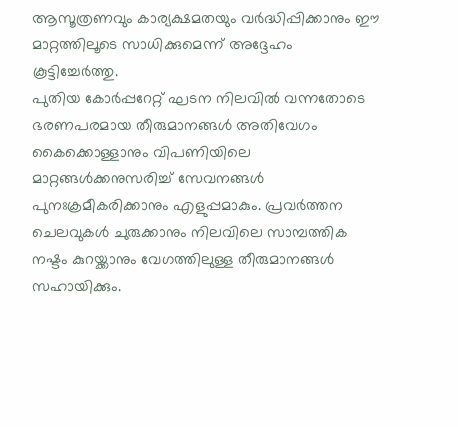ആസൂത്രണവും കാര്യക്ഷമതയും വർദ്ധിപ്പിക്കാനും ഈ മാറ്റത്തിലൂടെ സാധിക്കുമെന്ന് അദ്ദേഹം കൂട്ടിച്ചേർത്തു.
പുതിയ കോർപ്പറേറ്റ് ഘടന നിലവിൽ വന്നതോടെ ഭരണപരമായ തീരുമാനങ്ങൾ അതിവേഗം കൈക്കൊള്ളാനും വിപണിയിലെ മാറ്റങ്ങൾക്കനുസരിച്ച് സേവനങ്ങൾ പുനഃക്രമീകരിക്കാനും എളുപ്പമാകും. പ്രവർത്തന ചെലവുകൾ ചുരുക്കാനും നിലവിലെ സാമ്പത്തിക നഷ്ടം കുറയ്ക്കാനും വേഗത്തിലുള്ള തീരുമാനങ്ങൾ സഹായിക്കും.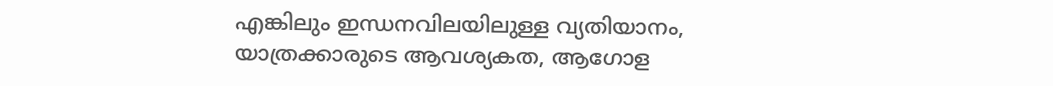എങ്കിലും ഇന്ധനവിലയിലുള്ള വ്യതിയാനം, യാത്രക്കാരുടെ ആവശ്യകത, ആഗോള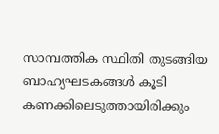സാമ്പത്തിക സ്ഥിതി തുടങ്ങിയ ബാഹ്യഘടകങ്ങൾ കൂടി കണക്കിലെടുത്തായിരിക്കും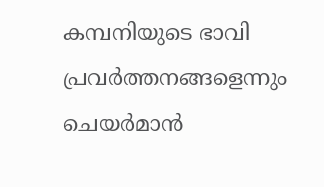കമ്പനിയുടെ ഭാവി പ്രവർത്തനങ്ങളെന്നും ചെയർമാൻ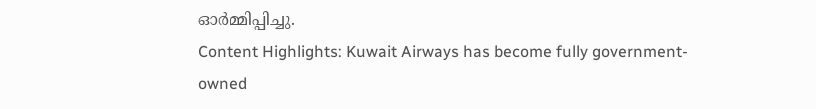ഓർമ്മിപ്പിച്ചു.
Content Highlights: Kuwait Airways has become fully government-owned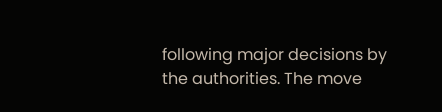following major decisions by the authorities. The move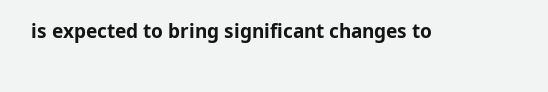is expected to bring significant changes to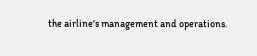the airline's management and operations.